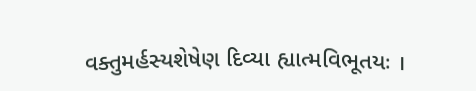વક્તુમર્હસ્યશેષેણ દિવ્યા હ્યાત્મવિભૂતયઃ ।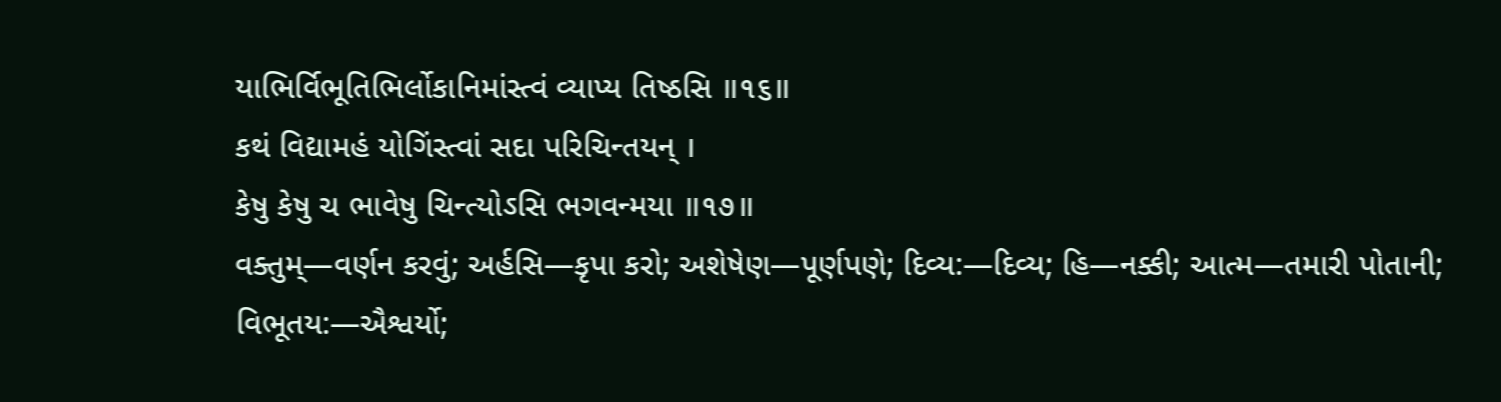યાભિર્વિભૂતિભિર્લોકાનિમાંસ્ત્વં વ્યાપ્ય તિષ્ઠસિ ॥૧૬॥
કથં વિદ્યામહં યોગિંસ્ત્વાં સદા પરિચિન્તયન્ ।
કેષુ કેષુ ચ ભાવેષુ ચિન્ત્યોઽસિ ભગવન્મયા ॥૧૭॥
વક્તુમ્—વર્ણન કરવું; અર્હસિ—કૃપા કરો; અશેષેણ—પૂર્ણપણે; દિવ્ય:—દિવ્ય; હિ—નક્કી; આત્મ—તમારી પોતાની; વિભૂતય:—ઐશ્વર્યો;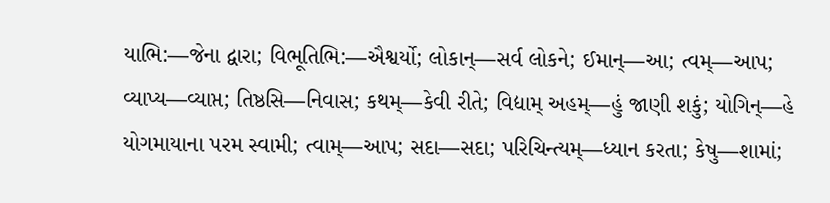યાભિ:—જેના દ્વારા; વિભૂતિભિ:—ઐશ્વર્યો; લોકાન્—સર્વ લોકને; ઈમાન્—આ; ત્વમ્—આપ; વ્યાપ્ય—વ્યાપ્ત; તિષ્ઠસિ—નિવાસ; કથમ્—કેવી રીતે; વિદ્યામ્ અહમ્—હું જાણી શકું; યોગિન્—હે યોગમાયાના પરમ સ્વામી; ત્વામ્—આપ; સદા—સદા; પરિચિન્ત્યમ્—ધ્યાન કરતા; કેષુ—શામાં;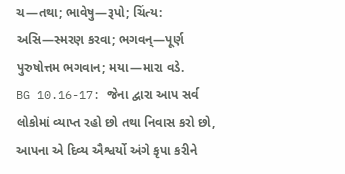ચ—તથા; ભાવેષુ—રૂપો; ચિંત્ય: અસિ—સ્મરણ કરવા; ભગવન્—પૂર્ણ પુરુષોત્તમ ભગવાન; મયા—મારા વડે.
BG 10.16-17: જેના દ્વારા આપ સર્વ લોકોમાં વ્યાપ્ત રહો છો તથા નિવાસ કરો છો, આપના એ દિવ્ય ઐશ્વર્યો અંગે કૃપા કરીને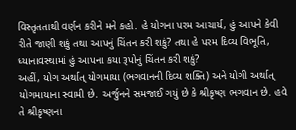વિસ્તૃતતાથી વર્ણન કરીને મને કહો. હે યોગના પરમ આચાર્ય, હું આપને કેવી રીતે જાણી શકું તથા આપનું ચિંતન કરી શકું? તથા હે પરમ દિવ્ય વિભૂતિ, ધ્યાનાવસ્થામાં હું આપના કયા રૂપોનું ચિંતન કરી શકું?
અહીં, યોગ અર્થાત્ યોગમાયા (ભગવાનની દિવ્ય શક્તિ) અને યોગી અર્થાત્ યોગમાયાના સ્વામી છે. અર્જુનને સમજાઈ ગયું છે કે શ્રીકૃષ્ણ ભગવાન છે. હવે તે શ્રીકૃષ્ણના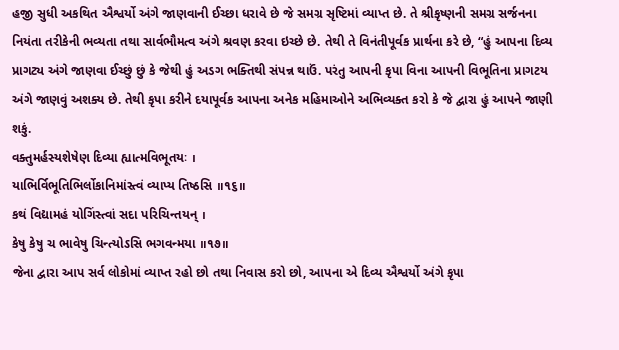હજી સુધી અકથિત ઐશ્વર્યો અંગે જાણવાની ઈચ્છા ધરાવે છે જે સમગ્ર સૃષ્ટિમાં વ્યાપ્ત છે. તે શ્રીકૃષ્ણની સમગ્ર સર્જનના નિયંતા તરીકેની ભવ્યતા તથા સાર્વભૌમત્વ અંગે શ્રવણ કરવા ઇચ્છે છે. તેથી તે વિનંતીપૂર્વક પ્રાર્થના કરે છે, “હું આપના દિવ્ય પ્રાગટ્ય અંગે જાણવા ઈચ્છું છું કે જેથી હું અડગ ભક્તિથી સંપન્ન થાઉં. પરંતુ આપની કૃપા વિના આપની વિભૂતિના પ્રાગટય અંગે જાણવું અશક્ય છે. તેથી કૃપા કરીને દયાપૂર્વક આપના અનેક મહિમાઓને અભિવ્યક્ત કરો કે જે દ્વારા હું આપને જાણી શકું.
વક્તુમર્હસ્યશેષેણ દિવ્યા હ્યાત્મવિભૂતયઃ ।
યાભિર્વિભૂતિભિર્લોકાનિમાંસ્ત્વં વ્યાપ્ય તિષ્ઠસિ ॥૧૬॥
કથં વિદ્યામહં યોગિંસ્ત્વાં સદા પરિચિન્તયન્ ।
કેષુ કેષુ ચ ભાવેષુ ચિન્ત્યોઽસિ ભગવન્મયા ॥૧૭॥
જેના દ્વારા આપ સર્વ લોકોમાં વ્યાપ્ત રહો છો તથા નિવાસ કરો છો, આપના એ દિવ્ય ઐશ્વર્યો અંગે કૃપા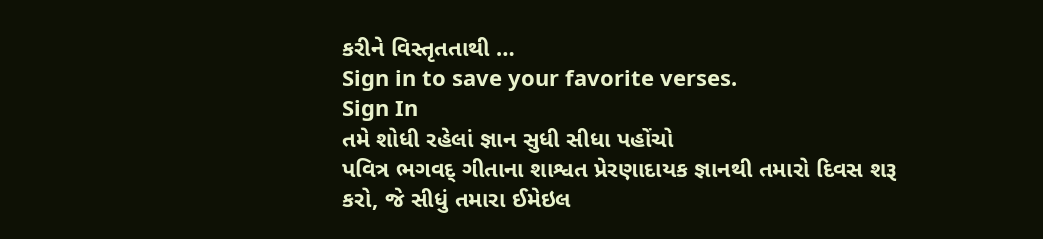કરીને વિસ્તૃતતાથી …
Sign in to save your favorite verses.
Sign In
તમે શોધી રહેલાં જ્ઞાન સુધી સીધા પહોંચો
પવિત્ર ભગવદ્ ગીતાના શાશ્વત પ્રેરણાદાયક જ્ઞાનથી તમારો દિવસ શરૂ કરો, જે સીધું તમારા ઈમેઇલ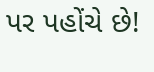પર પહોંચે છે!